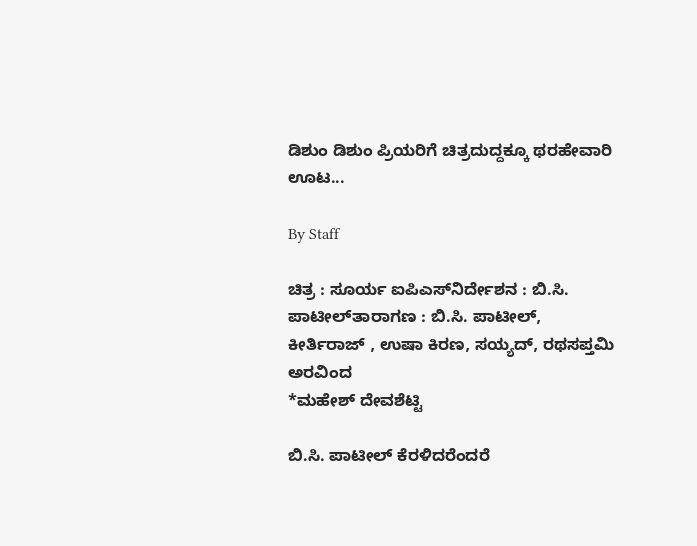ಡಿಶುಂ ಡಿಶುಂ ಪ್ರಿಯರಿಗೆ ಚಿತ್ರದುದ್ದಕ್ಕೂ ಥರಹೇವಾರಿ ಊಟ...

By Staff

ಚಿತ್ರ : ಸೂರ್ಯ ಐಪಿಎಸ್‌ನಿರ್ದೇಶನ : ಬಿ.ಸಿ. ಪಾಟೀಲ್‌ತಾರಾಗಣ : ಬಿ.ಸಿ. ಪಾಟೀಲ್‌, ಕೀರ್ತಿರಾಜ್‌ , ಉಷಾ ಕಿರಣ, ಸಯ್ಯದ್‌, ರಥಸಪ್ತಮಿ ಅರವಿಂದ
*ಮಹೇಶ್‌ ದೇವಶೆಟ್ಟಿ

ಬಿ.ಸಿ. ಪಾಟೀಲ್‌ ಕೆರಳಿದರೆಂದರೆ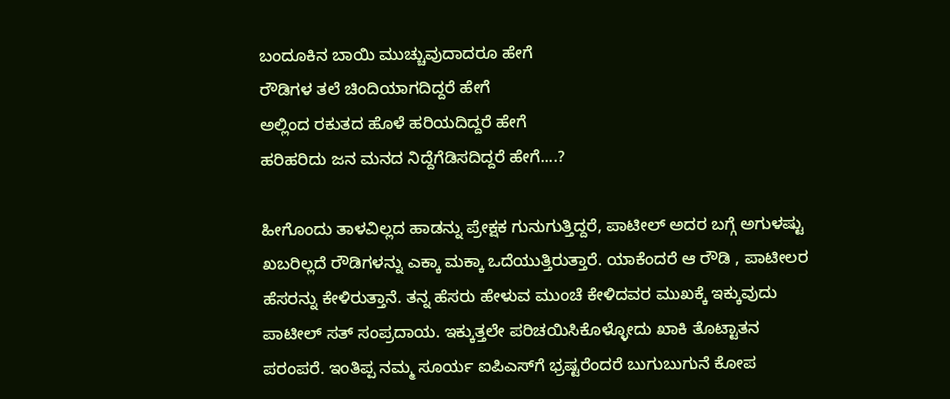ಬಂದೂಕಿನ ಬಾಯಿ ಮುಚ್ಚುವುದಾದರೂ ಹೇಗೆ
ರೌಡಿಗಳ ತಲೆ ಚಿಂದಿಯಾಗದಿದ್ದರೆ ಹೇಗೆ
ಅಲ್ಲಿಂದ ರಕುತದ ಹೊಳೆ ಹರಿಯದಿದ್ದರೆ ಹೇಗೆ
ಹರಿಹರಿದು ಜನ ಮನದ ನಿದ್ದೆಗೆಡಿಸದಿದ್ದರೆ ಹೇಗೆ....?

ಹೀಗೊಂದು ತಾಳವಿಲ್ಲದ ಹಾಡನ್ನು ಪ್ರೇಕ್ಷಕ ಗುನುಗುತ್ತಿದ್ದರೆ, ಪಾಟೀಲ್‌ ಅದರ ಬಗ್ಗೆ ಅಗುಳಷ್ಟು ಖಬರಿಲ್ಲದೆ ರೌಡಿಗಳನ್ನು ಎಕ್ಕಾ ಮಕ್ಕಾ ಒದೆಯುತ್ತಿರುತ್ತಾರೆ. ಯಾಕೆಂದರೆ ಆ ರೌಡಿ , ಪಾಟೀಲರ ಹೆಸರನ್ನು ಕೇಳಿರುತ್ತಾನೆ. ತನ್ನ ಹೆಸರು ಹೇಳುವ ಮುಂಚೆ ಕೇಳಿದವರ ಮುಖಕ್ಕೆ ಇಕ್ಕುವುದು ಪಾಟೀಲ್‌ ಸತ್‌ ಸಂಪ್ರದಾಯ. ಇಕ್ಕುತ್ತಲೇ ಪರಿಚಯಿಸಿಕೊಳ್ಳೋದು ಖಾಕಿ ತೊಟ್ಟಾತನ ಪರಂಪರೆ. ಇಂತಿಪ್ಪ ನಮ್ಮ ಸೂರ್ಯ ಐಪಿಎಸ್‌ಗೆ ಭ್ರಷ್ಟರೆಂದರೆ ಬುಗುಬುಗುನೆ ಕೋಪ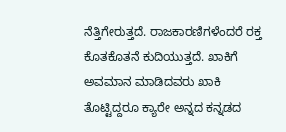ನೆತ್ತಿಗೇರುತ್ತದೆ. ರಾಜಕಾರಣಿಗಳೆಂದರೆ ರಕ್ತ ಕೊತಕೊತನೆ ಕುದಿಯುತ್ತದೆ. ಖಾಕಿಗೆ ಅವಮಾನ ಮಾಡಿದವರು ಖಾಕಿ ತೊಟ್ಟಿದ್ದರೂ ಕ್ಯಾರೇ ಅನ್ನದ ಕನ್ನಡದ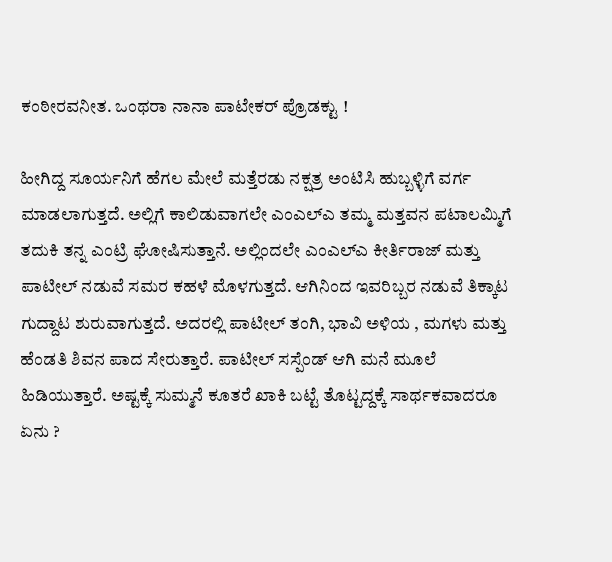ಕಂಠೀರವನೀತ. ಒಂಥರಾ ನಾನಾ ಪಾಟೇಕರ್‌ ಪ್ರೊಡಕ್ಟು !

ಹೀಗಿದ್ದ ಸೂರ್ಯನಿಗೆ ಹೆಗಲ ಮೇಲೆ ಮತ್ತೆರಡು ನಕ್ಷತ್ರ ಅಂಟಿಸಿ ಹುಬ್ಬಳ್ಳಿಗೆ ವರ್ಗ ಮಾಡಲಾಗುತ್ತದೆ. ಅಲ್ಲಿಗೆ ಕಾಲಿಡುವಾಗಲೇ ಎಂಎಲ್‌ಎ ತಮ್ಮ ಮತ್ತವನ ಪಟಾಲಮ್ಮಿಗೆ ತದುಕಿ ತನ್ನ ಎಂಟ್ರಿ ಘೋಷಿಸುತ್ತಾನೆ. ಅಲ್ಲಿಂದಲೇ ಎಂಎಲ್‌ಎ ಕೀರ್ತಿರಾಜ್‌ ಮತ್ತು ಪಾಟೀಲ್‌ ನಡುವೆ ಸಮರ ಕಹಳೆ ಮೊಳಗುತ್ತದೆ. ಆಗಿನಿಂದ ಇವರಿಬ್ಬರ ನಡುವೆ ತಿಕ್ಕಾಟ ಗುದ್ದಾಟ ಶುರುವಾಗುತ್ತದೆ. ಅದರಲ್ಲಿ ಪಾಟೀಲ್‌ ತಂಗಿ, ಭಾವಿ ಅಳಿಯ , ಮಗಳು ಮತ್ತು ಹೆಂಡತಿ ಶಿವನ ಪಾದ ಸೇರುತ್ತಾರೆ. ಪಾಟೀಲ್‌ ಸಸ್ಪೆಂಡ್‌ ಆಗಿ ಮನೆ ಮೂಲೆ ಹಿಡಿಯುತ್ತಾರೆ. ಅಷ್ಟಕ್ಕೆ ಸುಮ್ಮನೆ ಕೂತರೆ ಖಾಕಿ ಬಟ್ಟೆ ತೊಟ್ಟದ್ದಕ್ಕೆ ಸಾರ್ಥಕವಾದರೂ ಏನು ?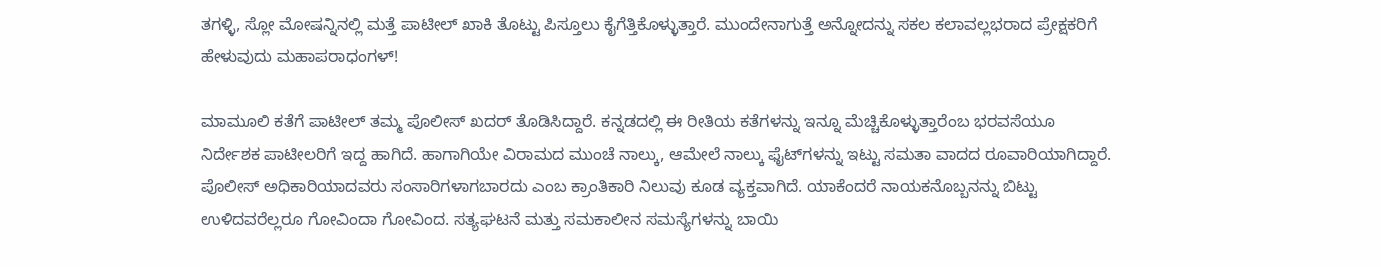ತಗಳ್ಳಿ, ಸ್ಲೋ ಮೋಷನ್ನಿನಲ್ಲಿ ಮತ್ತೆ ಪಾಟೀಲ್‌ ಖಾಕಿ ತೊಟ್ಟು ಪಿಸ್ತೂಲು ಕೈಗೆತ್ತಿಕೊಳ್ಳುತ್ತಾರೆ. ಮುಂದೇನಾಗುತ್ತೆ ಅನ್ನೋದನ್ನು ಸಕಲ ಕಲಾವಲ್ಲಭರಾದ ಪ್ರೇಕ್ಷಕರಿಗೆ ಹೇಳುವುದು ಮಹಾಪರಾಧಂಗಳ್‌!

ಮಾಮೂಲಿ ಕತೆಗೆ ಪಾಟೀಲ್‌ ತಮ್ಮ ಪೊಲೀಸ್‌ ಖದರ್‌ ತೊಡಿಸಿದ್ದಾರೆ. ಕನ್ನಡದಲ್ಲಿ ಈ ರೀತಿಯ ಕತೆಗಳನ್ನು ಇನ್ನೂ ಮೆಚ್ಚಿಕೊಳ್ಳುತ್ತಾರೆಂಬ ಭರವಸೆಯೂ ನಿರ್ದೇಶಕ ಪಾಟೀಲರಿಗೆ ಇದ್ದ ಹಾಗಿದೆ. ಹಾಗಾಗಿಯೇ ವಿರಾಮದ ಮುಂಚೆ ನಾಲ್ಕು, ಆಮೇಲೆ ನಾಲ್ಕು ಫೈಟ್‌ಗಳನ್ನು ಇಟ್ಟು ಸಮತಾ ವಾದದ ರೂವಾರಿಯಾಗಿದ್ದಾರೆ. ಪೊಲೀಸ್‌ ಅಧಿಕಾರಿಯಾದವರು ಸಂಸಾರಿಗಳಾಗಬಾರದು ಎಂಬ ಕ್ರಾಂತಿಕಾರಿ ನಿಲುವು ಕೂಡ ವ್ಯಕ್ತವಾಗಿದೆ. ಯಾಕೆಂದರೆ ನಾಯಕನೊಬ್ಬನನ್ನು ಬಿಟ್ಟು ಉಳಿದವರೆಲ್ಲರೂ ಗೋವಿಂದಾ ಗೋವಿಂದ. ಸತ್ಯಘಟನೆ ಮತ್ತು ಸಮಕಾಲೀನ ಸಮಸ್ಯೆಗಳನ್ನು ಬಾಯಿ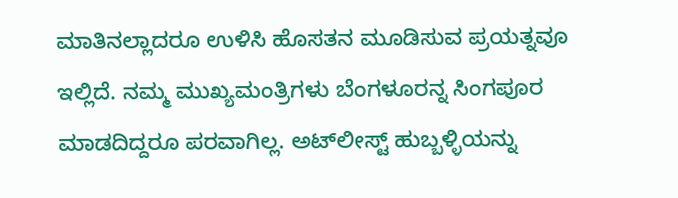ಮಾತಿನಲ್ಲಾದರೂ ಉಳಿಸಿ ಹೊಸತನ ಮೂಡಿಸುವ ಪ್ರಯತ್ನವೂ ಇಲ್ಲಿದೆ. ನಮ್ಮ ಮುಖ್ಯಮಂತ್ರಿಗಳು ಬೆಂಗಳೂರನ್ನ ಸಿಂಗಪೂರ ಮಾಡದಿದ್ದರೂ ಪರವಾಗಿಲ್ಲ. ಅಟ್‌ಲೀಸ್ಟ್‌ ಹುಬ್ಬಳ್ಳಿಯನ್ನು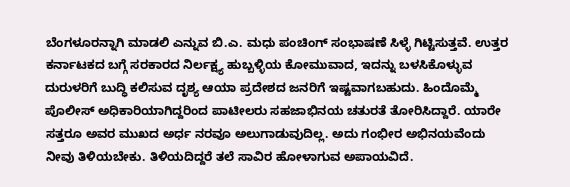ಬೆಂಗಳೂರನ್ನಾಗಿ ಮಾಡಲಿ ಎನ್ನುವ ಬಿ.ಎ. ಮಧು ಪಂಚಿಂಗ್‌ ಸಂಭಾಷಣೆ ಸಿಳ್ಳೆ ಗಿಟ್ಟಿಸುತ್ತವೆ. ಉತ್ತರ ಕರ್ನಾಟಕದ ಬಗ್ಗೆ ಸರಕಾರದ ನಿರ್ಲಕ್ಷ್ಯ ಹುಬ್ಬಳ್ಳಿಯ ಕೋಮುವಾದ, ಇದನ್ನು ಬಳಸಿಕೊಳ್ಳುವ ದುರುಳರಿಗೆ ಬುದ್ಧಿ ಕಲಿಸುವ ದೃಶ್ಯ ಆಯಾ ಪ್ರದೇಶದ ಜನರಿಗೆ ಇಷ್ಟವಾಗಬಹುದು. ಹಿಂದೊಮ್ಮೆ ಪೊಲೀಸ್‌ ಅಧಿಕಾರಿಯಾಗಿದ್ದರಿಂದ ಪಾಟೀಲರು ಸಹಜಾಭಿನಯ ಚತುರತೆ ತೋರಿಸಿದ್ದಾರೆ. ಯಾರೇ ಸತ್ತರೂ ಅವರ ಮುಖದ ಅರ್ಧ ನರವೂ ಅಲುಗಾಡುವುದಿಲ್ಲ. ಅದು ಗಂಭೀರ ಅಭಿನಯವೆಂದು ನೀವು ತಿಳಿಯಬೇಕು. ತಿಳಿಯದಿದ್ದರೆ ತಲೆ ಸಾವಿರ ಹೋಳಾಗುವ ಅಪಾಯವಿದೆ.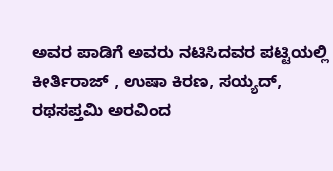ಅವರ ಪಾಡಿಗೆ ಅವರು ನಟಿಸಿದವರ ಪಟ್ಟಿಯಲ್ಲಿ ಕೀರ್ತಿರಾಜ್‌ , ಉಷಾ ಕಿರಣ, ಸಯ್ಯದ್‌, ರಥಸಪ್ತಮಿ ಅರವಿಂದ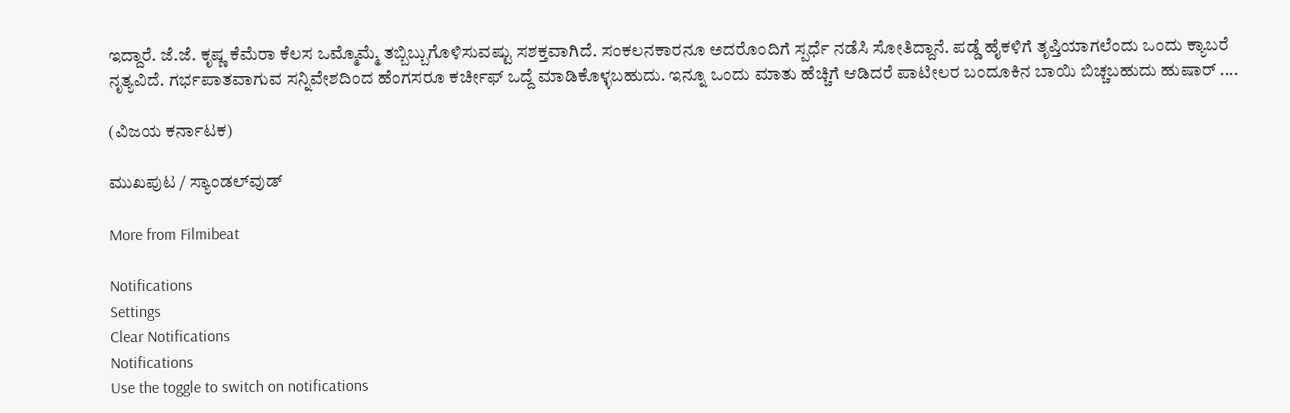ಇದ್ದಾರೆ. ಜೆ.ಜೆ. ಕೃಷ್ಣ ಕೆಮೆರಾ ಕೆಲಸ ಒಮ್ಮೊಮ್ಮೆ ತಬ್ಬಿಬ್ಬುಗೊಳಿಸುವಷ್ಟು ಸಶಕ್ತವಾಗಿದೆ. ಸಂಕಲನಕಾರನೂ ಅದರೊಂದಿಗೆ ಸ್ಪರ್ಧೆ ನಡೆಸಿ ಸೋತಿದ್ದಾನೆ. ಪಡ್ಡೆ ಹೈಕಳಿಗೆ ತೃಪ್ತಿಯಾಗಲೆಂದು ಒಂದು ಕ್ಯಾಬರೆ ನೃತ್ಯವಿದೆ. ಗರ್ಭಪಾತವಾಗುವ ಸನ್ನಿವೇಶದಿಂದ ಹೆಂಗಸರೂ ಕರ್ಚೀಫ್‌ ಒದ್ದೆ ಮಾಡಿಕೊಳ್ಳಬಹುದು. ಇನ್ನೂ ಒಂದು ಮಾತು ಹೆಚ್ಚಿಗೆ ಆಡಿದರೆ ಪಾಟೀಲರ ಬಂದೂಕಿನ ಬಾಯಿ ಬಿಚ್ಚಬಹುದು ಹುಷಾರ್‌ ....

(ವಿಜಯ ಕರ್ನಾಟಕ)

ಮುಖಪುಟ / ಸ್ಯಾಂಡಲ್‌ವುಡ್‌

More from Filmibeat

Notifications
Settings
Clear Notifications
Notifications
Use the toggle to switch on notifications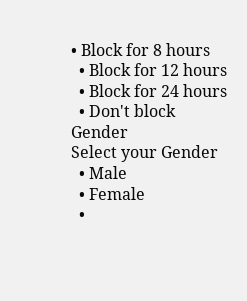• Block for 8 hours
  • Block for 12 hours
  • Block for 24 hours
  • Don't block
Gender
Select your Gender
  • Male
  • Female
  •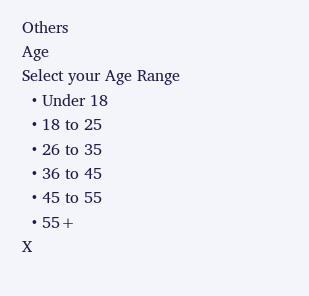Others
Age
Select your Age Range
  • Under 18
  • 18 to 25
  • 26 to 35
  • 36 to 45
  • 45 to 55
  • 55+
X